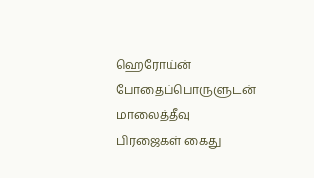ஹெரோய்ன் போதைப்பொருளுடன் மாலைத்தீவு பிரஜைகள் கைது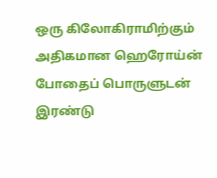ஒரு கிலோகிராமிற்கும் அதிகமான ஹெரோய்ன் போதைப் பொருளுடன் இரண்டு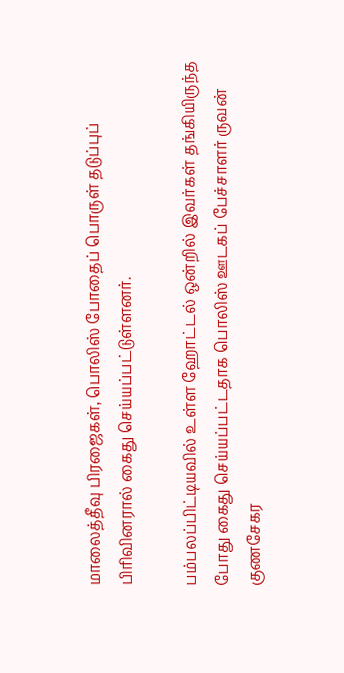மாலைத்தீவு பிரஜைகள், பொலிஸ் போதைப் பொருள் தடுப்புப் பிரிவினரால் கைது செய்யப்பட்டுள்ளனர்.

பம்பலப்பிட்டியவில் உள்ள ஹோட்டல் ஒன்றில் இவர்கள் தங்கியிருந்த போது கைது செய்யப்பட்டதாக பொலிஸ் ஊடகப் பேச்சாளர் ருவன் குணசேகர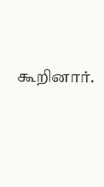கூறினார்.